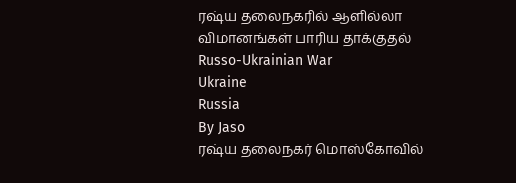ரஷ்ய தலைநகரில் ஆளில்லா விமானங்கள் பாரிய தாக்குதல்
Russo-Ukrainian War
Ukraine
Russia
By Jaso
ரஷ்ய தலைநகர் மொஸ்கோவில்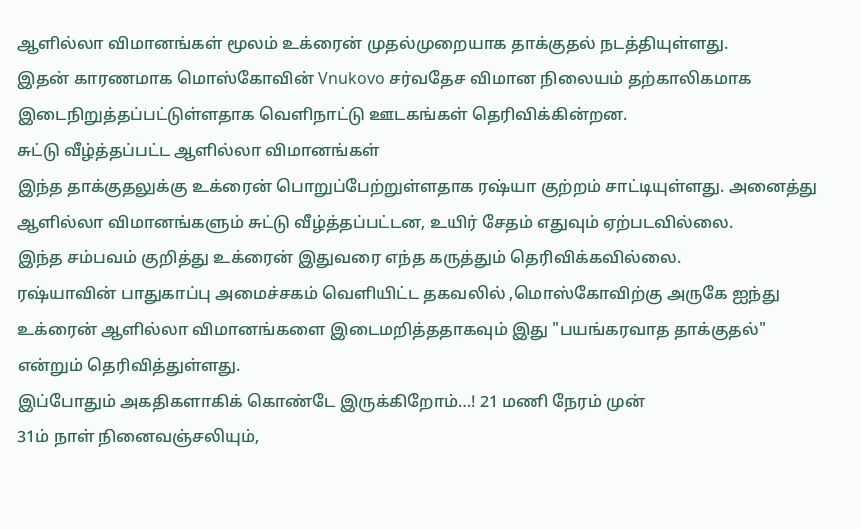ஆளில்லா விமானங்கள் மூலம் உக்ரைன் முதல்முறையாக தாக்குதல் நடத்தியுள்ளது.
இதன் காரணமாக மொஸ்கோவின் Vnukovo சர்வதேச விமான நிலையம் தற்காலிகமாக இடைநிறுத்தப்பட்டுள்ளதாக வெளிநாட்டு ஊடகங்கள் தெரிவிக்கின்றன.
சுட்டு வீழ்த்தப்பட்ட ஆளில்லா விமானங்கள்
இந்த தாக்குதலுக்கு உக்ரைன் பொறுப்பேற்றுள்ளதாக ரஷ்யா குற்றம் சாட்டியுள்ளது. அனைத்து ஆளில்லா விமானங்களும் சுட்டு வீழ்த்தப்பட்டன, உயிர் சேதம் எதுவும் ஏற்படவில்லை.
இந்த சம்பவம் குறித்து உக்ரைன் இதுவரை எந்த கருத்தும் தெரிவிக்கவில்லை.
ரஷ்யாவின் பாதுகாப்பு அமைச்சகம் வெளியிட்ட தகவலில் ,மொஸ்கோவிற்கு அருகே ஐந்து உக்ரைன் ஆளில்லா விமானங்களை இடைமறித்ததாகவும் இது "பயங்கரவாத தாக்குதல்" என்றும் தெரிவித்துள்ளது.
இப்போதும் அகதிகளாகிக் கொண்டே இருக்கிறோம்…! 21 மணி நேரம் முன்
31ம் நாள் நினைவஞ்சலியும்,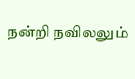நன்றி நவிலலும்